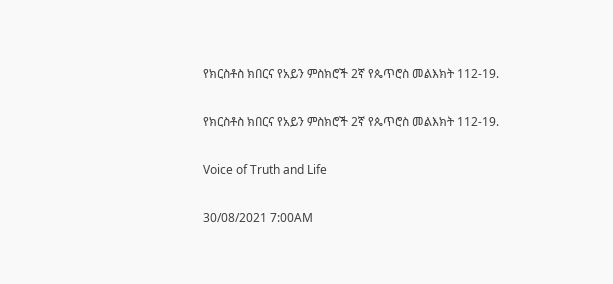የክርስቶስ ክበርና የአይን ምስክሮች 2ኛ የጴጥሮስ መልእክት 112-19.

የክርስቶስ ክበርና የአይን ምስክሮች 2ኛ የጴጥሮስ መልእክት 112-19.

Voice of Truth and Life

30/08/2021 7:00AM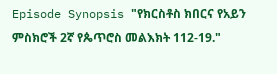Episode Synopsis "የክርስቶስ ክበርና የአይን ምስክሮች 2ኛ የጴጥሮስ መልእክት 112-19."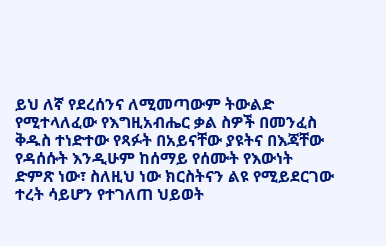ይህ ለኛ የደረሰንና ለሚመጣውም ትውልድ የሚተላለፈው የእግዚአብሔር ቃል ስዎች በመንፈስ ቅዱስ ተነድተው የጻፉት በአይናቸው ያዩትና በእጃቸው የዳሰሱት እንዲሁም ከሰማይ የሰሙት የእውነት ድምጽ ነው፣ ስለዚህ ነው ክርስትናን ልዩ የሚይደርገው ተረት ሳይሆን የተገለጠ ህይወት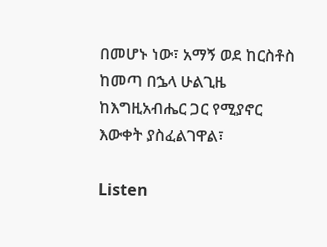በመሆኑ ነው፣ አማኝ ወደ ከርስቶስ ከመጣ በኌላ ሁልጊዜ ከእግዚአብሔር ጋር የሚያኖር እውቀት ያስፈልገዋል፣

Listen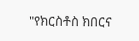"የክርስቶስ ክበርና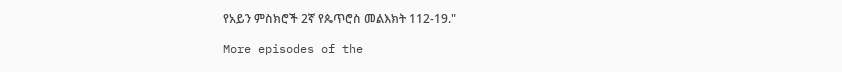የአይን ምስክሮች 2ኛ የጴጥሮስ መልእክት 112-19."

More episodes of the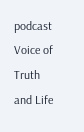podcast Voice of Truth and Life